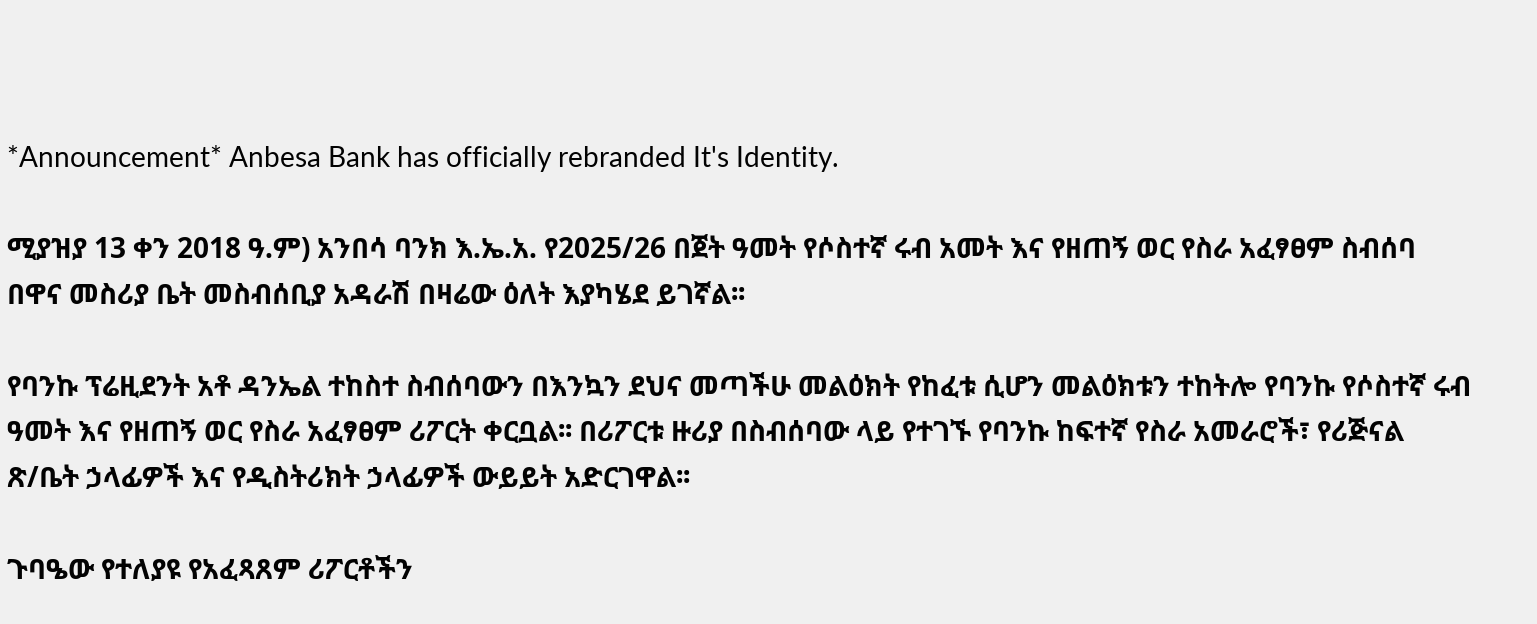*Announcement* Anbesa Bank has officially rebranded It's Identity.

ሚያዝያ 13 ቀን 2018 ዓ.ም) አንበሳ ባንክ እ.ኤ.አ. የ2025/26 በጀት ዓመት የሶስተኛ ሩብ አመት እና የዘጠኝ ወር የስራ አፈፃፀም ስብሰባ በዋና መስሪያ ቤት መስብሰቢያ አዳራሽ በዛሬው ዕለት እያካሄደ ይገኛል፡፡

የባንኩ ፕሬዚደንት አቶ ዳንኤል ተከስተ ስብሰባውን በእንኳን ደህና መጣችሁ መልዕክት የከፈቱ ሲሆን መልዕክቱን ተከትሎ የባንኩ የሶስተኛ ሩብ ዓመት እና የዘጠኝ ወር የስራ አፈፃፀም ሪፖርት ቀርቧል፡፡ በሪፖርቱ ዙሪያ በስብሰባው ላይ የተገኙ የባንኩ ከፍተኛ የስራ አመራሮች፣ የሪጅናል ጽ/ቤት ኃላፊዎች እና የዲስትሪክት ኃላፊዎች ውይይት አድርገዋል፡፡

ጉባዔው የተለያዩ የአፈጻጸም ሪፖርቶችን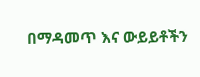በማዳመጥ እና ውይይቶችን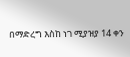በማድረግ እስከ ነገ ሚያዝያ 14 ቀን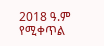2018 ዓ.ም የሚቀጥል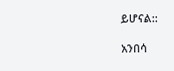ይሆናል::

አንበሳ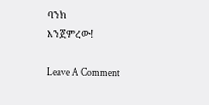ባንክ
እንጀምረው!

Leave A Comment